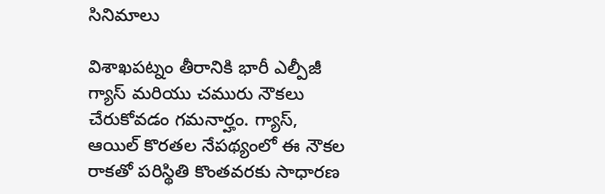సినిమాలు

విశాఖపట్నం తీరానికి భారీ ఎల్పీజీ గ్యాస్ మరియు చమురు నౌకలు చేరుకోవడం గమనార్హం. గ్యాస్, ఆయిల్ కొరతల నేపథ్యంలో ఈ నౌకల రాకతో పరిస్థితి కొంతవరకు సాధారణ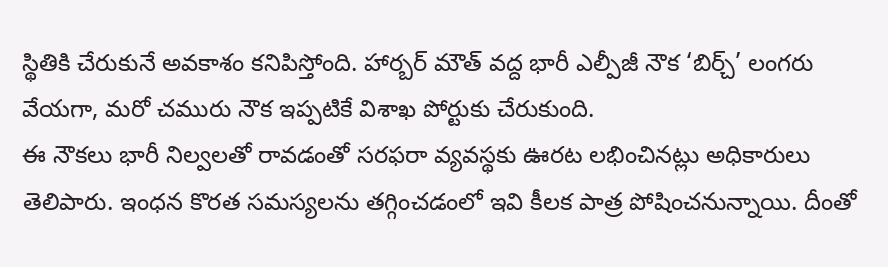స్థితికి చేరుకునే అవకాశం కనిపిస్తోంది. హార్బర్ మౌత్ వద్ద భారీ ఎల్పీజీ నౌక ‘బిర్చ్’ లంగరు వేయగా, మరో చమురు నౌక ఇప్పటికే విశాఖ పోర్టుకు చేరుకుంది.
ఈ నౌకలు భారీ నిల్వలతో రావడంతో సరఫరా వ్యవస్థకు ఊరట లభించినట్లు అధికారులు తెలిపారు. ఇంధన కొరత సమస్యలను తగ్గించడంలో ఇవి కీలక పాత్ర పోషించనున్నాయి. దీంతో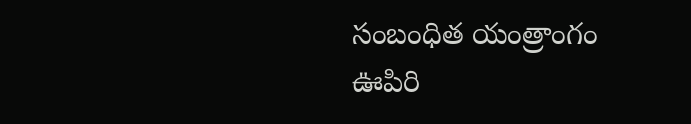సంబంధిత యంత్రాంగం ఊపిరి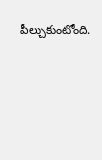పీల్చుకుంటోంది.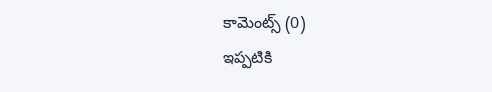కామెంట్స్ (0)
ఇప్పటికి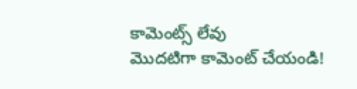కామెంట్స్ లేవు
మొదటిగా కామెంట్ చేయండి!